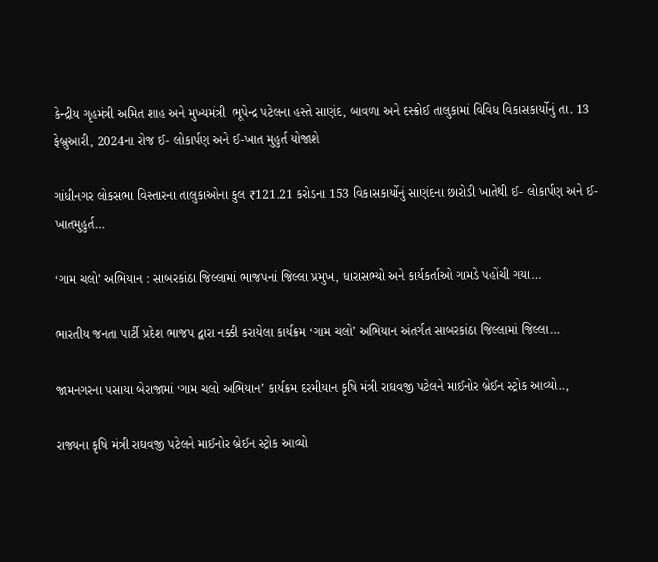કેન્દ્રીય ગૃહમંત્રી અમિત શાહ અને મુખ્યમંત્રી  ભૂપેન્દ્ર પટેલના હસ્તે સાણંદ, બાવળા અને દસ્ક્રોઈ તાલુકામાં વિવિધ વિકાસકાર્યોનું તા. 13 ફેબ્રુઆરી, 2024ના રોજ ઈ- લોકાર્પણ અને ઈ-ખાત મુહુર્ત યોજાશે

ગાંધીનગર લોકસભા વિસ્તારના તાલુકાઓના કુલ ₹121.21 કરોડના 153 વિકાસકાર્યોનું સાણંદના છારોડી ખાતેથી ઈ- લોકાર્પણ અને ઈ-ખાતમુહુર્ત…

‘ગામ ચલો’ અભિયાન : સાબરકાંઠા જિલ્લામાં ભાજપનાં જિલ્લા પ્રમુખ, ધારાસભ્યો અને કાર્યકર્તાઓ ગામડે પહોંચી ગયા…

ભારતીય જનતા પાર્ટી પ્રદેશ ભાજપ દ્વારા નક્કી કરાયેલા કાર્યક્રમ ‘ગામ ચલો’ અભિયાન અંતર્ગત સાબરકાંઠા જિલ્લામાં જિલ્લા…

જામનગરના પસાયા બેરાજામાં ‘ગામ ચલો અભિયાન’ કાર્યક્રમ દરમીયાન કૃષિ મંત્રી રાઘવજી પટેલને માઈનોર બ્રેઈન સ્ટ્રોક આવ્યો..,

રાજ્યના કૃષિ મંત્રી રાઘવજી પટેલને માઈનોર બ્રેઈન સ્ટ્રોક આવ્યો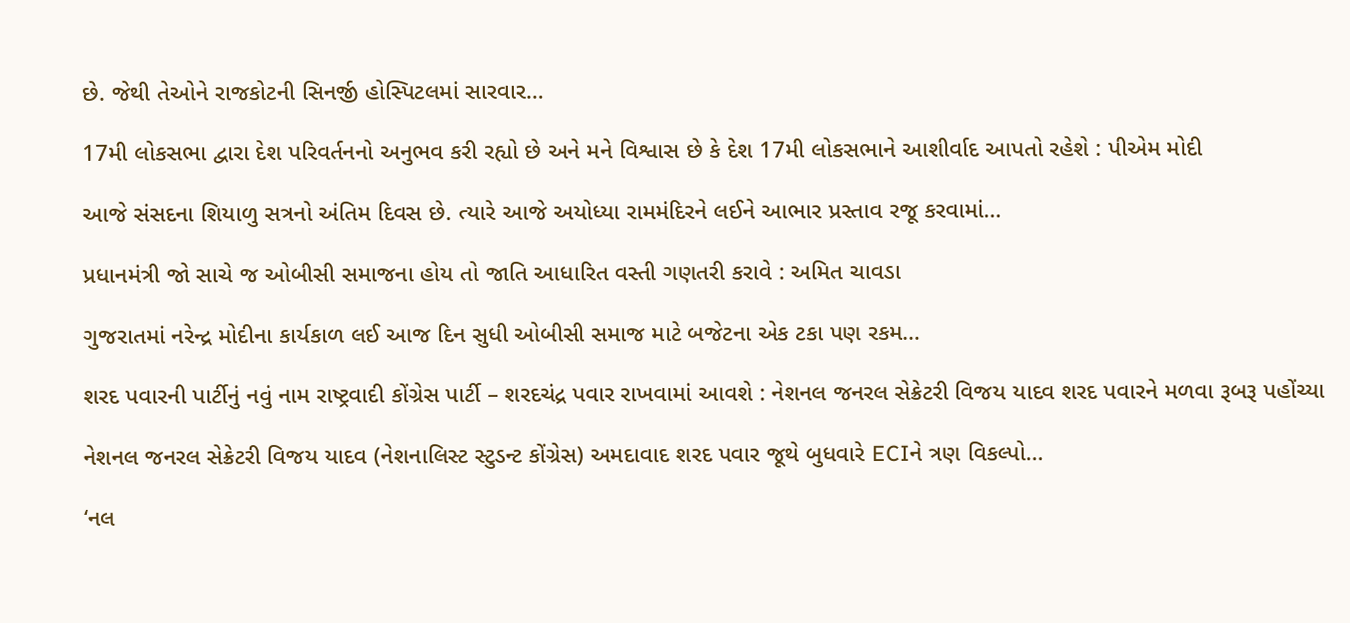છે. જેથી તેઓને રાજકોટની સિનર્જી હોસ્પિટલમાં સારવાર…

17મી લોકસભા દ્વારા દેશ પરિવર્તનનો અનુભવ કરી રહ્યો છે અને મને વિશ્વાસ છે કે દેશ 17મી લોકસભાને આશીર્વાદ આપતો રહેશે : પીએમ મોદી

આજે સંસદના શિયાળુ સત્રનો અંતિમ દિવસ છે. ત્યારે આજે અયોધ્યા રામમંદિરને લઈને આભાર પ્રસ્તાવ રજૂ કરવામાં…

પ્રધાનમંત્રી જો સાચે જ ઓબીસી સમાજના હોય તો જાતિ આધારિત વસ્તી ગણતરી કરાવે : અમિત ચાવડા

ગુજરાતમાં નરેન્દ્ર મોદીના કાર્યકાળ લઈ આજ દિન સુધી ઓબીસી સમાજ માટે બજેટના એક ટકા પણ રકમ…

શરદ પવારની પાર્ટીનું નવું નામ રાષ્ટ્રવાદી કોંગ્રેસ પાર્ટી – શરદચંદ્ર પવાર રાખવામાં આવશે : નેશનલ જનરલ સેક્રેટરી વિજય યાદવ શરદ પવારને મળવા રૂબરૂ પહોંચ્યા

નેશનલ જનરલ સેક્રેટરી વિજય યાદવ (નેશનાલિસ્ટ સ્ટુડન્ટ કોંગ્રેસ) અમદાવાદ શરદ પવાર જૂથે બુધવારે ECIને ત્રણ વિકલ્પો…

‘નલ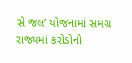સે જલ’ યોજનામાં સમગ્ર રાજ્યમાં કરોડોનો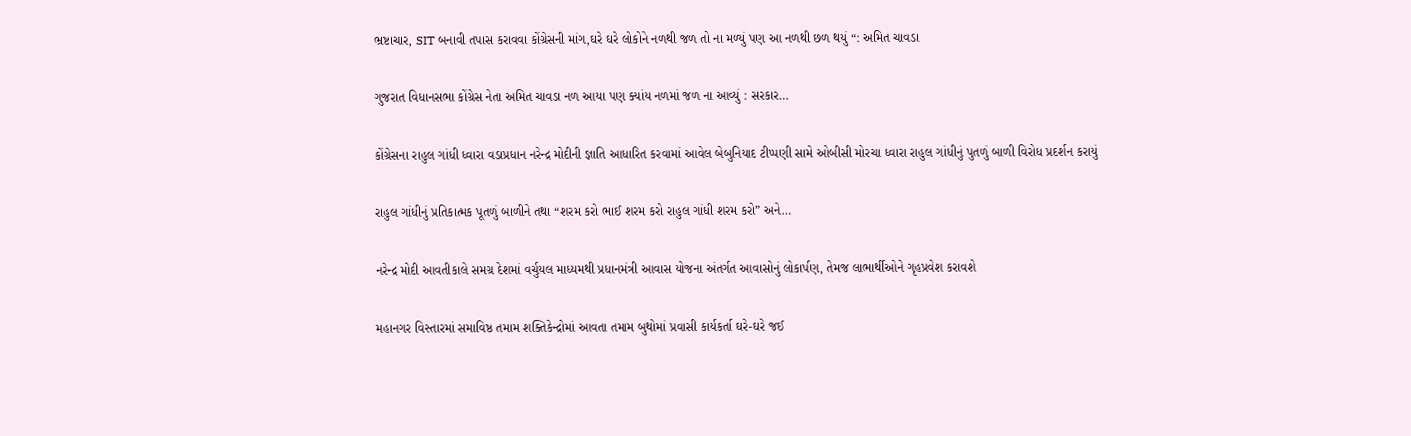ભ્રષ્ટાચાર, SIT બનાવી તપાસ કરાવવા કોંગ્રેસની માંગ,ઘરે ઘરે લોકોને નળથી જળ તો ના મળ્યું પણ આ નળથી છળ થયું “: અમિત ચાવડા

ગુજરાત વિધાનસભા કોંગ્રેસ નેતા અમિત ચાવડા નળ આયા પણ ક્યાંય નળમાં જળ ના આવ્યું : સરકાર…

કોંગ્રેસના રાહુલ ગાંધી ધ્વારા વડાપ્રધાન નરેન્દ્ર મોદીની જ્ઞાતિ આધારિત કરવામાં આવેલ બેબુનિયાદ ટીપ્પણી સામે ઓબીસી મોરચા ધ્વારા રાહુલ ગાંધીનું પુતળું બાળી વિરોધ પ્રદર્શન કરાયું

રાહુલ ગાંધીનું પ્રતિકાત્મક પૂતળું બાળીને તથા “શરમ કરો ભાઈ શરમ કરો રાહુલ ગાંધી શરમ કરો” અને…

નરેન્દ્ર મોદી આવતીકાલે સમગ્ર દેશમાં વર્ચુયલ માધ્યમથી પ્રધાનમંત્રી આવાસ યોજના અંતર્ગત આવાસોનું લોકાર્પણ, તેમજ લાભાર્થીઓને ગૃહપ્રવેશ કરાવશે

મહાનગર વિસ્તારમાં સમાવિષ્ઠ તમામ શક્તિકેન્દ્રોમાં આવતા તમામ બુથોમાં પ્રવાસી કાર્યકર્તા ઘરે-ઘરે જઈ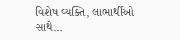વિશેષ વ્યક્તિ, લાભાર્થીઓ સાથે…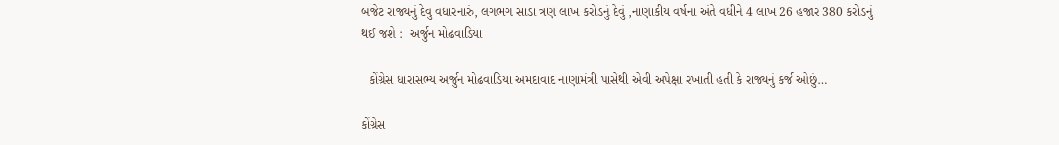બજેટ રાજ્યનું દેવુ વધારનારું, લગભગ સાડા ત્રણ લાખ કરોડનું દેવું ,નાણાકીય વર્ષના અંતે વધીને 4 લાખ 26 હજાર 380 કરોડનું થઈ જશે :  અર્જુન મોઢવાડિયા

  કોંગ્રેસ ધારાસભ્ય અર્જુન મોઢવાડિયા અમદાવાદ નાણામંત્રી પાસેથી એવી અપેક્ષા રખાતી હતી કે રાજ્યનું કર્જ ઓછું…

કોંગ્રેસ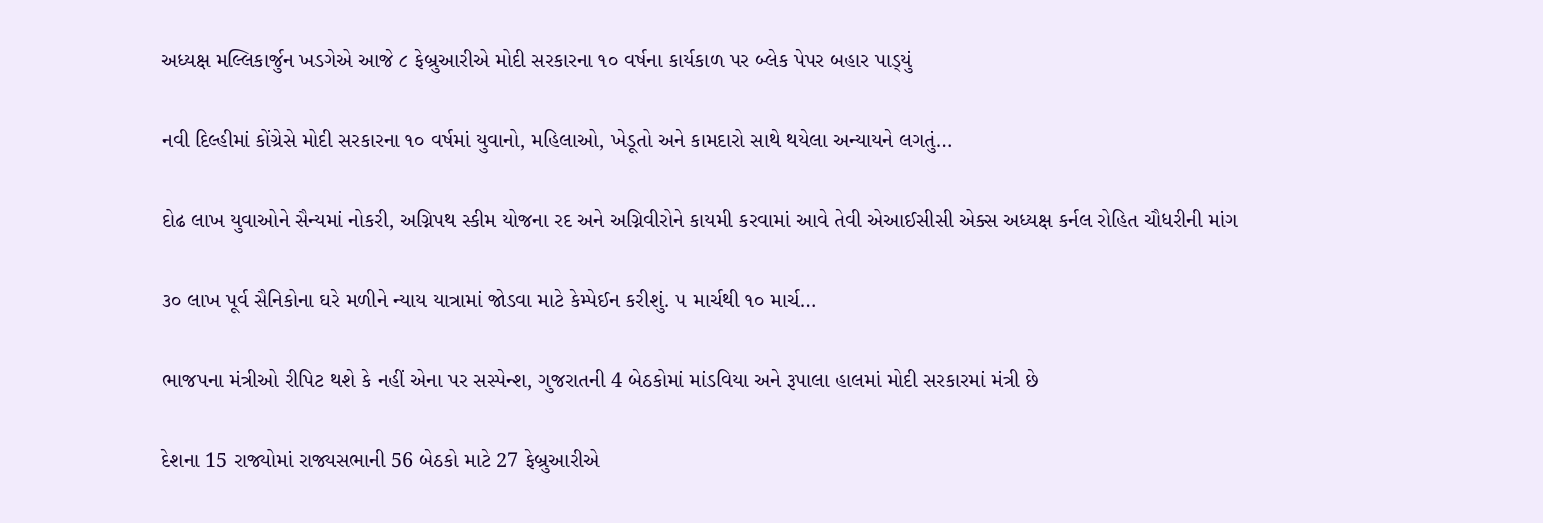અધ્‍યક્ષ મલ્લિકાર્જુન ખડગેએ આજે ૮ ફેબ્રુઆરીએ મોદી સરકારના ૧૦ વર્ષના કાર્યકાળ પર બ્‍લેક પેપર બહાર પાડ્‍યું

નવી દિલ્‍હીમાં કોંગ્રેસે મોદી સરકારના ૧૦ વર્ષમાં યુવાનો, મહિલાઓ, ખેડૂતો અને કામદારો સાથે થયેલા અન્‍યાયને લગતું…

દોઢ લાખ યુવાઓને સૈન્યમાં નોકરી, અગ્નિપથ સ્કીમ યોજના રદ અને અગ્નિવીરોને કાયમી કરવામાં આવે તેવી એઆઈસીસી એક્સ અધ્યક્ષ કર્નલ રોહિત ચૌધરીની માંગ

૩૦ લાખ પૂર્વ સૈનિકોના ઘરે મળીને ન્યાય યાત્રામાં જોડવા માટે કેમ્પેઈન કરીશું. ૫ માર્ચથી ૧૦ માર્ચ…

ભાજપના મંત્રીઓ રીપિટ થશે કે નહીં એના પર સસ્પેન્શ, ગુજરાતની 4 બેઠકોમાં માંડવિયા અને રૂપાલા હાલમાં મોદી સરકારમાં મંત્રી છે

દેશના 15 રાજ્યોમાં રાજ્યસભાની 56 બેઠકો માટે 27 ફેબ્રુઆરીએ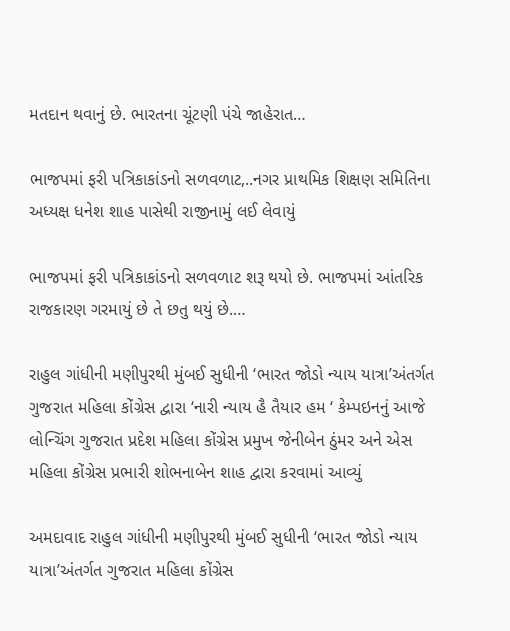મતદાન થવાનું છે. ભારતના ચૂંટણી પંચે જાહેરાત…

ભાજપમાં ફરી પત્રિકાકાંડનો સળવળાટ,..નગર પ્રાથમિક શિક્ષણ સમિતિના અધ્યક્ષ ધનેશ શાહ પાસેથી રાજીનામું લઈ લેવાયું

ભાજપમાં ફરી પત્રિકાકાંડનો સળવળાટ શરૂ થયો છે. ભાજપમાં આંતરિક રાજકારણ ગરમાયું છે તે છતુ થયું છે.…

રાહુલ ગાંધીની મણીપુરથી મુંબઈ સુધીની ‘ભારત જોડો ન્યાય યાત્રા’અંતર્ગત ગુજરાત મહિલા કોંગ્રેસ દ્વારા ‘નારી ન્યાય હૈ તૈયાર હમ ‘ કેમ્પઇનનું આજે લોન્ચિંગ ગુજરાત પ્રદેશ મહિલા કોંગ્રેસ પ્રમુખ જેનીબેન ઠુંમર અને એસ મહિલા કોંગ્રેસ પ્રભારી શોભનાબેન શાહ દ્વારા કરવામાં આવ્યું

અમદાવાદ રાહુલ ગાંધીની મણીપુરથી મુંબઈ સુધીની ‘ભારત જોડો ન્યાય યાત્રા’અંતર્ગત ગુજરાત મહિલા કોંગ્રેસ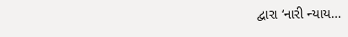દ્વારા ‘નારી ન્યાય…